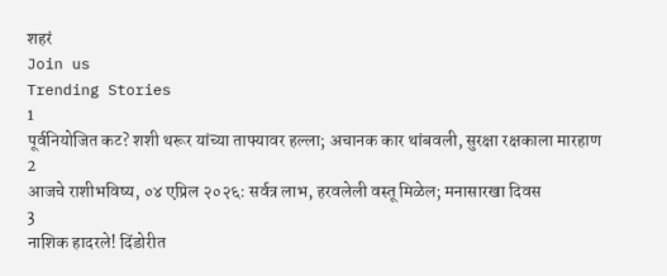शहरं
Join us
Trending Stories
1
पूर्वनियोजित कट? शशी थरूर यांच्या ताफ्यावर हल्ला; अचानक कार थांबवली, सुरक्षा रक्षकाला मारहाण
2
आजचे राशीभविष्य, ०४ एप्रिल २०२६: सर्वत्र लाभ, हरवलेली वस्तू मिळेल; मनासारखा दिवस
3
नाशिक हादरले! दिंडोरीत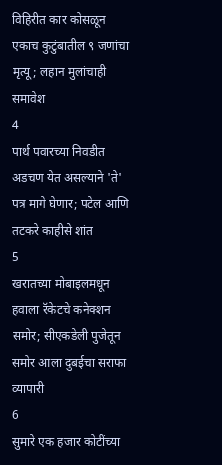विहिरीत कार कोसळून एकाच कुटुंबातील ९ जणांचा मृत्यू; लहान मुलांचाही समावेश
4
पार्थ पवारच्या निवडीत अडचण येत असल्याने 'ते' पत्र मागे घेणार; पटेल आणि तटकरे काहीसे शांत
5
खरातच्या मोबाइलमधून हवाला रॅकेटचे कनेक्शन समोर; सीएकडेली पुजेतून समोर आला दुबईचा सराफा व्यापारी
6
सुमारे एक हजार कोटींच्या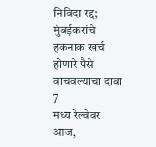निविदा रद्द; मुंबईकरांचे हकनाक खर्च होणारे पैसे वाचवल्याचा दावा
7
मध्य रेल्वेवर आज,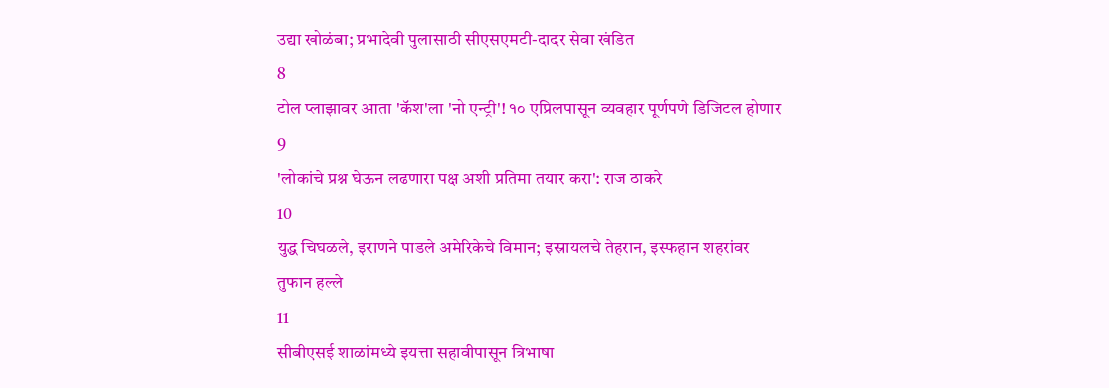उद्या खोळंबा; प्रभादेवी पुलासाठी सीएसएमटी-दादर सेवा खंडित
8
टोल प्लाझावर आता 'कॅश'ला 'नो एन्ट्री'! १० एप्रिलपासून व्यवहार पूर्णपणे डिजिटल होणार
9
'लोकांचे प्रश्न घेऊन लढणारा पक्ष अशी प्रतिमा तयार करा': राज ठाकरे
10
युद्ध चिघळले, इराणने पाडले अमेरिकेचे विमान; इस्रायलचे तेहरान, इस्फहान शहरांवर तुफान हल्ले
11
सीबीएसई शाळांमध्ये इयत्ता सहावीपासून त्रिभाषा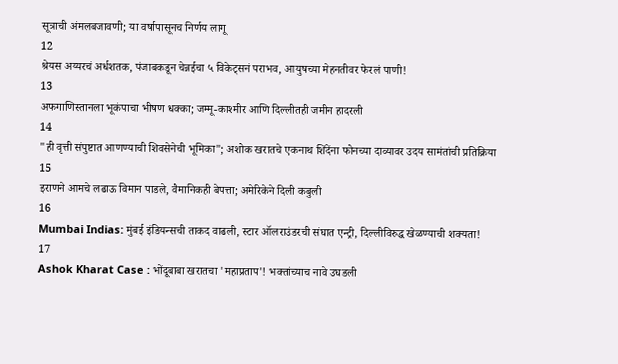सूत्राची अंमलबजावणी; या वर्षापासूनच निर्णय लागू
12
श्रेयस अय्यरचं अर्धशतक, पंजाबकडून चेन्नईचा ५ विकेट्सनं पराभव, आयुषच्या मेहनतीवर फेरलं पाणी!
13
अफगाणिस्तानला भूकंपाचा भीषण धक्का; जम्मू-काश्मीर आणि दिल्लीतही जमीन हादरली
14
"ही वृत्ती संपुष्टात आणण्याची शिवसेनेची भूमिका"; अशोक खरातचे एकनाथ शिंदेंना फोनच्या दाव्यावर उदय सामंतांची प्रतिक्रिया
15
इराणने आमचे लढाऊ विमान पाडले, वैमानिकही बेपत्ता; अमेरिकेने दिली कबुली
16
Mumbai Indias: मुंबई इंडियन्सची ताकद वाढली, स्टार ऑलराउंडरची संघात एन्ट्री, दिल्लीविरुद्ध खेळण्याची शक्यता!
17
Ashok Kharat Case : भोंदूबाबा खरातचा 'महाप्रताप'! भक्तांच्याच नावे उघडली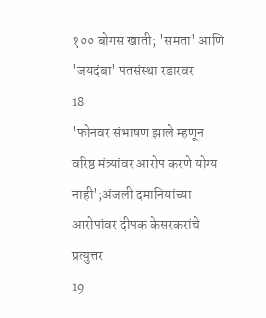१०० बोगस खाती; 'समता' आणि 'जयदंबा' पतसंस्था रडारवर
18
'फोनवर संभाषण झाले म्हणून वरिष्ठ मंत्र्यांवर आरोप करणे योग्य नाही';अंजली दमानियांच्या आरोपांवर दीपक केसरकरांचे प्रत्युत्तर
19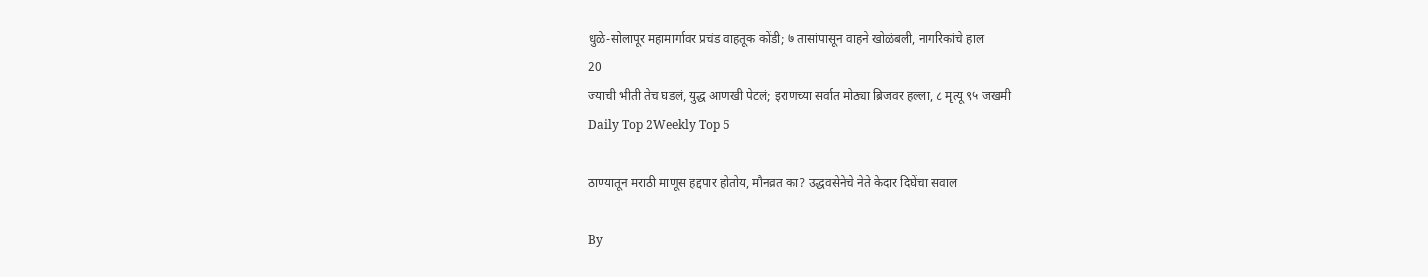धुळे-सोलापूर महामार्गावर प्रचंड वाहतूक कोंडी; ७ तासांपासून वाहने खोळंबली, नागरिकांचे हाल
20
ज्याची भीती तेच घडलं, युद्ध आणखी पेटलं; इराणच्या सर्वात मोठ्या ब्रिजवर हल्ला, ८ मृत्यू ९५ जखमी
Daily Top 2Weekly Top 5

ठाण्यातून मराठी माणूस हद्दपार होतोय, मौनव्रत का? उद्धवसेनेचे नेते केदार दिघेंचा सवाल

By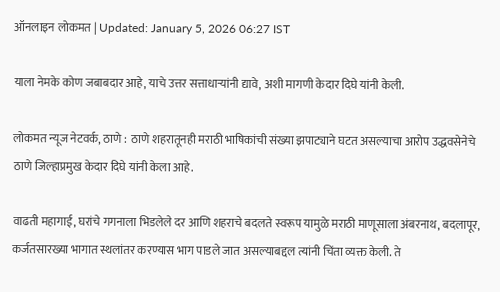ऑनलाइन लोकमत | Updated: January 5, 2026 06:27 IST

याला नेमके कोण जबाबदार आहे, याचे उत्तर सत्ताधाऱ्यांनी द्यावे, अशी मागणी केदार दिघे यांनी केली.

लोकमत न्यूज नेटवर्क, ठाणे :  ठाणे शहरातूनही मराठी भाषिकांची संख्या झपाट्याने घटत असल्याचा आरोप उद्धवसेनेचे ठाणे जिल्हाप्रमुख केदार दिघे यांनी केला आहे.

वाढती महागाई, घरांचे गगनाला भिडलेले दर आणि शहराचे बदलते स्वरूप यामुळे मराठी माणूसाला अंबरनाथ, बदलापूर, कर्जतसारख्या भागात स्थलांतर करण्यास भाग पाडले जात असल्याबद्दल त्यांनी चिंता व्यक्त केली. ते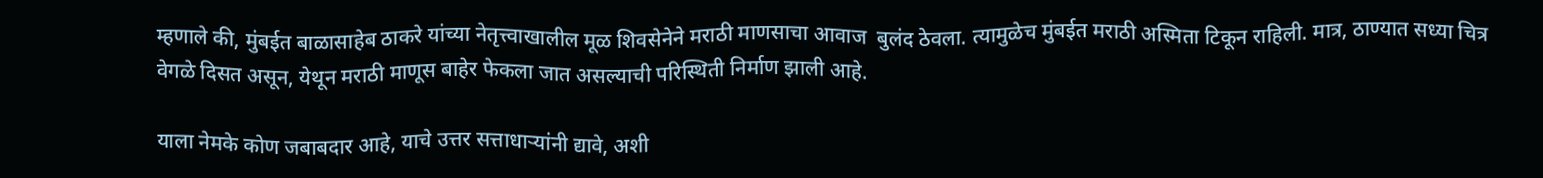म्हणाले की, मुंबईत बाळासाहेब ठाकरे यांच्या नेतृत्त्वाखालील मूळ शिवसेनेने मराठी माणसाचा आवाज  बुलंद ठेवला. त्यामुळेच मुंबईत मराठी अस्मिता टिकून राहिली. मात्र, ठाण्यात सध्या चित्र वेगळे दिसत असून, येथून मराठी माणूस बाहेर फेकला जात असल्याची परिस्थिती निर्माण झाली आहे.

याला नेमके कोण जबाबदार आहे, याचे उत्तर सत्ताधाऱ्यांनी द्यावे, अशी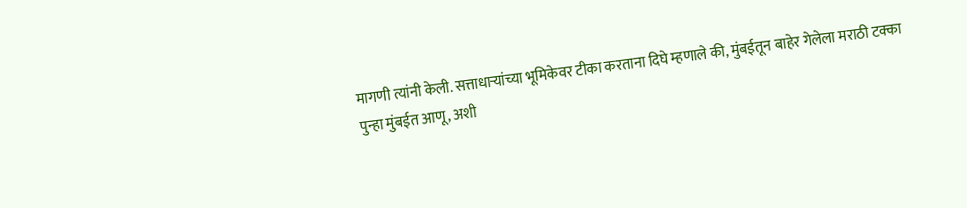मागणी त्यांनी केली. सत्ताधाऱ्यांच्या भूमिकेवर टीका करताना दिघे म्हणाले की, मुंबईतून बाहेर गेलेला मराठी टक्का पुन्हा मुंबईत आणू, अशी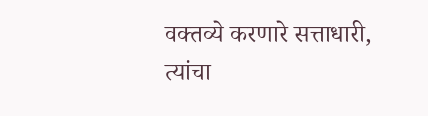वक्तव्ये करणारे सत्ताधारी, त्यांचा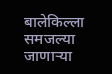बालेकिल्ला समजल्या जाणाऱ्या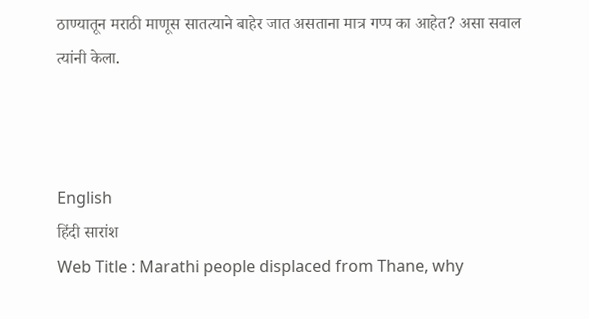ठाण्यातून मराठी माणूस सातत्याने बाहेर जात असताना मात्र गप्प का आहेत? असा सवाल त्यांनी केला.



English
हिंदी सारांश
Web Title : Marathi people displaced from Thane, why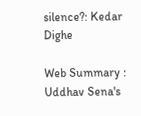silence?: Kedar Dighe

Web Summary : Uddhav Sena's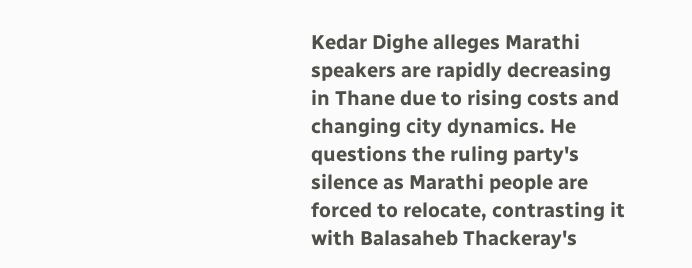Kedar Dighe alleges Marathi speakers are rapidly decreasing in Thane due to rising costs and changing city dynamics. He questions the ruling party's silence as Marathi people are forced to relocate, contrasting it with Balasaheb Thackeray's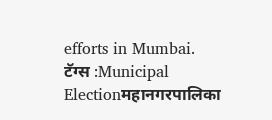efforts in Mumbai.
टॅग्स :Municipal Electionमहानगरपालिका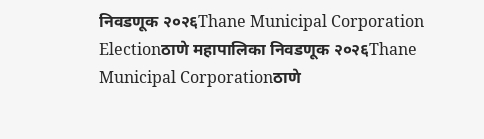निवडणूक २०२६Thane Municipal Corporation Electionठाणे महापालिका निवडणूक २०२६Thane Municipal Corporationठाणे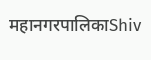महानगरपालिकाShiv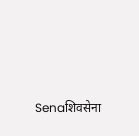Senaशिवसेना